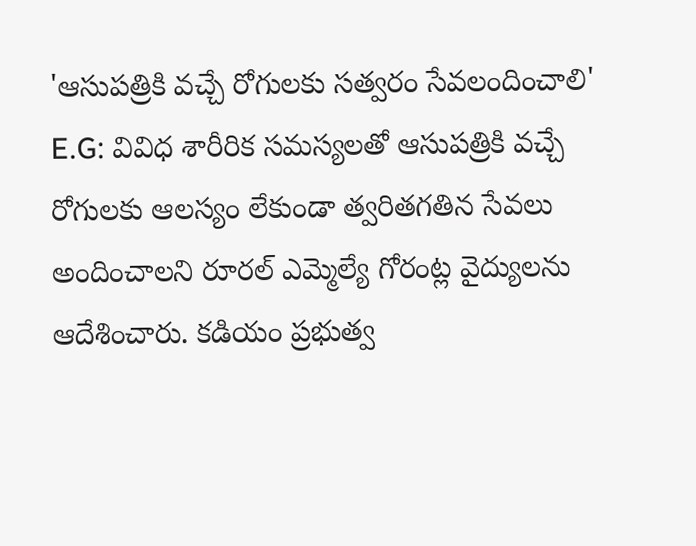'ఆసుపత్రికి వచ్చే రోగులకు సత్వరం సేవలందించాలి'
E.G: వివిధ శారీరిక సమస్యలతో ఆసుపత్రికి వచ్చే రోగులకు ఆలస్యం లేకుండా త్వరితగతిన సేవలు అందించాలని రూరల్ ఎమ్మెల్యే గోరంట్ల వైద్యులను ఆదేశించారు. కడియం ప్రభుత్వ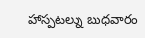హాస్పటల్ను బుధవారం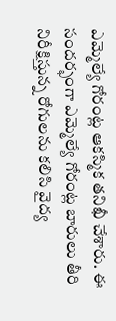ఎమ్మెల్యే గోరంట్ల ఆకస్మిక తనిఖీ చేశారు. ఈ సందర్భంగా ఎమ్మెల్యే గోరంట్ల బారులు తీరి నిరీక్షిస్తున్న రోగులను కలిసి వైద్య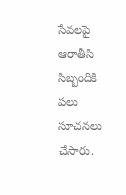సేవలపై ఆరాతీసి సిబ్బందికి పలు సూచనలు చేసారు.